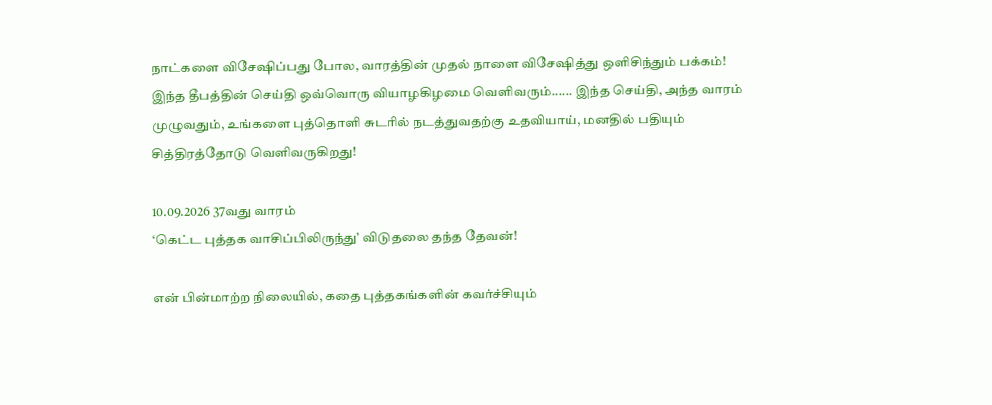நாட்களை விசேஷிப்பது போல, வாரத்தின் முதல் நாளை விசேஷித்து ஒளிசிந்தும் பக்கம்!
இந்த தீபத்தின் செய்தி ஒவ்வொரு வியாழகிழமை வெளிவரும்...... இந்த செய்தி, அந்த வாரம் முழுவதும், உங்களை புத்தொளி சுடரில் நடத்துவதற்கு உதவியாய், மனதில் பதியும் சித்திரத்தோடு வெளிவருகிறது!

10.09.2026 37வது வாரம்
‘கெட்ட புத்தக வாசிப்பிலிருந்து’ விடுதலை தந்த தேவன்!

என் பின்மாற்ற நிலையில், கதை புத்தகங்களின் கவர்ச்சியும்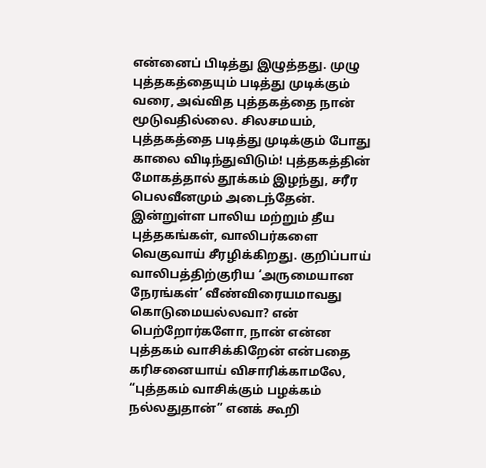என்னைப் பிடித்து இழுத்தது. முழு புத்தகத்தையும் படித்து முடிக்கும் வரை, அவ்வித புத்தகத்தை நான் மூடுவதில்லை. சிலசமயம், புத்தகத்தை படித்து முடிக்கும் போது காலை விடிந்துவிடும்! புத்தகத்தின் மோகத்தால் தூக்கம் இழந்து, சரீர பெலவீனமும் அடைந்தேன். இன்றுள்ள பாலிய மற்றும் தீய புத்தகங்கள், வாலிபர்களை வெகுவாய் சீரழிக்கிறது. குறிப்பாய் வாலிபத்திற்குரிய ‘அருமையான நேரங்கள்’ வீண்விரையமாவது கொடுமையல்லவா? என் பெற்றோர்களோ, நான் என்ன புத்தகம் வாசிக்கிறேன் என்பதை கரிசனையாய் விசாரிக்காமலே, “புத்தகம் வாசிக்கும் பழக்கம் நல்லதுதான்” எனக் கூறி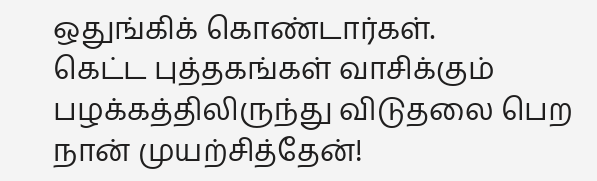ஒதுங்கிக் கொண்டார்கள்.
கெட்ட புத்தகங்கள் வாசிக்கும் பழக்கத்திலிருந்து விடுதலை பெற நான் முயற்சித்தேன்!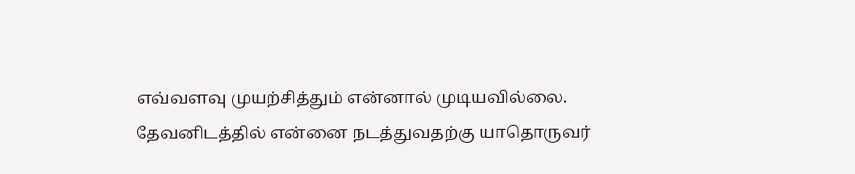எவ்வளவு முயற்சித்தும் என்னால் முடியவில்லை. தேவனிடத்தில் என்னை நடத்துவதற்கு யாதொருவர்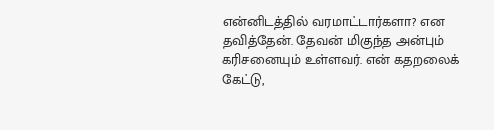என்னிடத்தில் வரமாட்டார்களா? என தவித்தேன். தேவன் மிகுந்த அன்பும் கரிசனையும் உள்ளவர். என் கதறலைக் கேட்டு,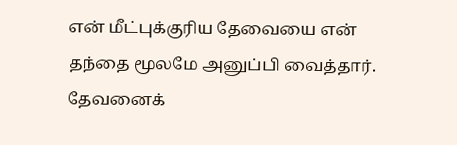என் மீட்புக்குரிய தேவையை என் தந்தை மூலமே அனுப்பி வைத்தார். தேவனைக்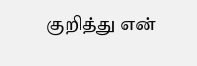குறித்து என்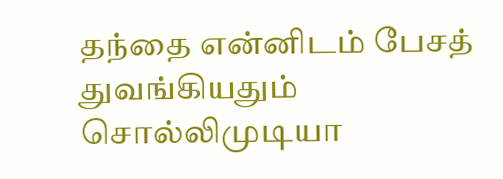தந்தை என்னிடம் பேசத் துவங்கியதும் சொல்லிமுடியா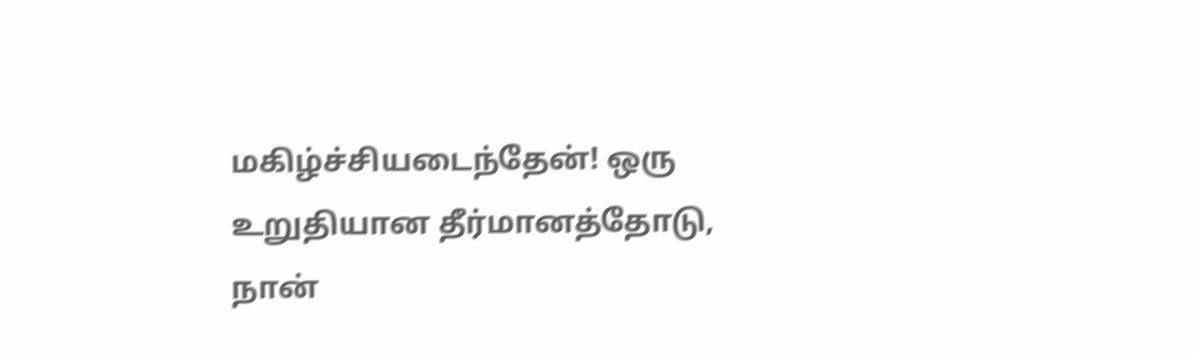மகிழ்ச்சியடைந்தேன்! ஒரு உறுதியான தீர்மானத்தோடு, நான்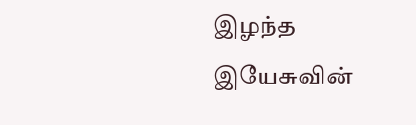இழந்த இயேசுவின்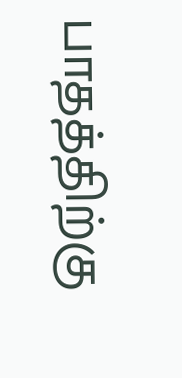பாதத்திற்கு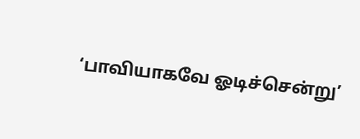‘பாவியாகவே ஓடிச்சென்று’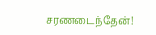சரணடைந்தேன்!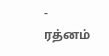- ரத்னம்